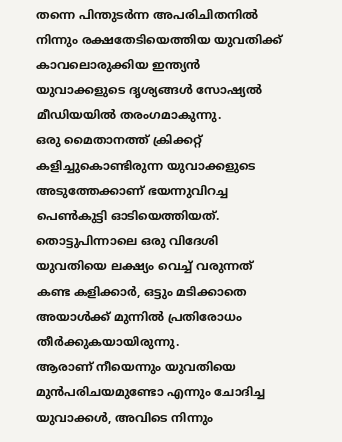തന്നെ പിന്തുടർന്ന അപരിചിതനിൽ നിന്നും രക്ഷതേടിയെത്തിയ യുവതിക്ക് കാവലൊരുക്കിയ ഇന്ത്യൻ യുവാക്കളുടെ ദൃശ്യങ്ങൾ സോഷ്യൽ മീഡിയയിൽ തരംഗമാകുന്നു.
ഒരു മൈതാനത്ത് ക്രിക്കറ്റ് കളിച്ചുകൊണ്ടിരുന്ന യുവാക്കളുടെ അടുത്തേക്കാണ് ഭയന്നുവിറച്ച പെൺകുട്ടി ഓടിയെത്തിയത്. തൊട്ടുപിന്നാലെ ഒരു വിദേശി യുവതിയെ ലക്ഷ്യം വെച്ച് വരുന്നത് കണ്ട കളിക്കാർ, ഒട്ടും മടിക്കാതെ അയാൾക്ക് മുന്നിൽ പ്രതിരോധം തീർക്കുകയായിരുന്നു.
ആരാണ് നീയെന്നും യുവതിയെ മുൻപരിചയമുണ്ടോ എന്നും ചോദിച്ച യുവാക്കൾ, അവിടെ നിന്നും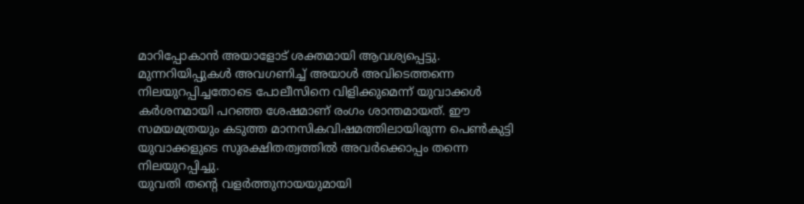മാറിപ്പോകാൻ അയാളോട് ശക്തമായി ആവശ്യപ്പെട്ടു.
മുന്നറിയിപ്പുകൾ അവഗണിച്ച് അയാൾ അവിടെത്തന്നെ നിലയുറപ്പിച്ചതോടെ പോലീസിനെ വിളിക്കുമെന്ന് യുവാക്കൾ കർശനമായി പറഞ്ഞ ശേഷമാണ് രംഗം ശാന്തമായത്. ഈ സമയമത്രയും കടുത്ത മാനസികവിഷമത്തിലായിരുന്ന പെൺകുട്ടി യുവാക്കളുടെ സുരക്ഷിതത്വത്തിൽ അവർക്കൊപ്പം തന്നെ നിലയുറപ്പിച്ചു.
യുവതി തന്റെ വളർത്തുനായയുമായി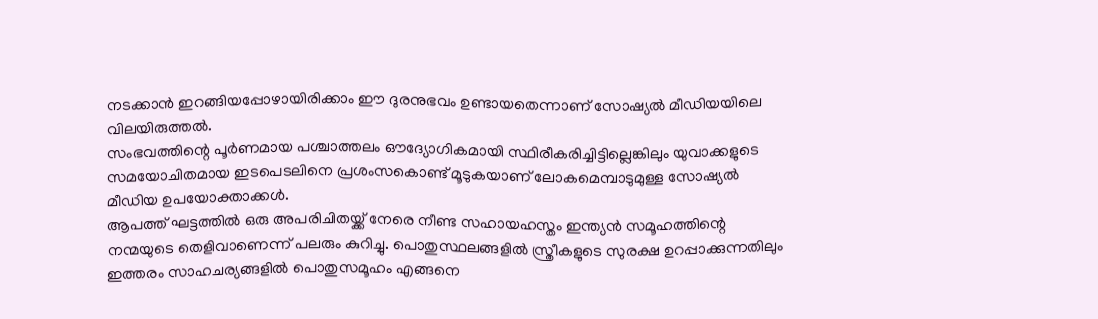നടക്കാൻ ഇറങ്ങിയപ്പോഴായിരിക്കാം ഈ ദുരനുഭവം ഉണ്ടായതെന്നാണ് സോഷ്യൽ മീഡിയയിലെ വിലയിരുത്തൽ.
സംഭവത്തിന്റെ പൂർണമായ പശ്ചാത്തലം ഔദ്യോഗികമായി സ്ഥിരീകരിച്ചിട്ടില്ലെങ്കിലും യുവാക്കളുടെ സമയോചിതമായ ഇടപെടലിനെ പ്രശംസകൊണ്ട് മൂടുകയാണ് ലോകമെമ്പാടുമുള്ള സോഷ്യൽ മീഡിയ ഉപയോക്താക്കൾ.
ആപത്ത് ഘട്ടത്തിൽ ഒരു അപരിചിതയ്ക്ക് നേരെ നീണ്ട സഹായഹസ്തം ഇന്ത്യൻ സമൂഹത്തിന്റെ നന്മയുടെ തെളിവാണെന്ന് പലരും കുറിച്ചു. പൊതുസ്ഥലങ്ങളിൽ സ്ത്രീകളുടെ സുരക്ഷ ഉറപ്പാക്കുന്നതിലും ഇത്തരം സാഹചര്യങ്ങളിൽ പൊതുസമൂഹം എങ്ങനെ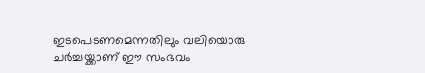ഇടപെടണമെന്നതിലും വലിയൊരു ചർച്ചയ്ക്കാണ് ഈ സംഭവം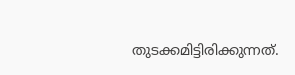തുടക്കമിട്ടിരിക്കുന്നത്.